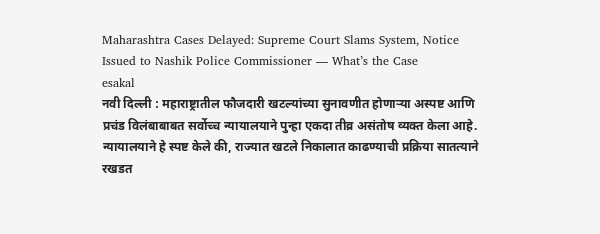Maharashtra Cases Delayed: Supreme Court Slams System, Notice Issued to Nashik Police Commissioner — What’s the Case
esakal
नवी दिल्ली : महाराष्ट्रातील फौजदारी खटल्यांच्या सुनावणीत होणाऱ्या अस्पष्ट आणि प्रचंड विलंबाबाबत सर्वोच्च न्यायालयाने पुन्हा एकदा तीव्र असंतोष व्यक्त केला आहे. न्यायालयाने हे स्पष्ट केले की, राज्यात खटले निकालात काढण्याची प्रक्रिया सातत्याने रखडत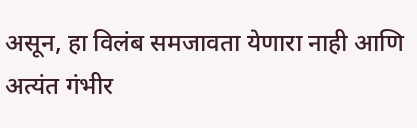असून, हा विलंब समजावता येणारा नाही आणि अत्यंत गंभीर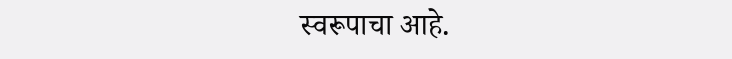स्वरूपाचा आहे.